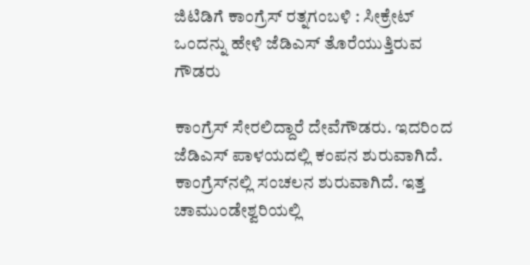ಜಿಟಿಡಿಗೆ ಕಾಂಗ್ರೆಸ್‌ ರತ್ನಗಂಬಳಿ : ಸೀಕ್ರೇಟ್ ಒಂದನ್ನು ಹೇಳಿ ಜೆಡಿಎಸ್ ತೊರೆಯುತ್ತಿರುವ ಗೌಡರು

ಕಾಂಗ್ರೆಸ್ ಸೇರಲಿದ್ದಾರೆ ದೇವೆಗೌಡರು. ಇದರಿಂದ ಜೆಡಿಎಸ್ ಪಾಳಯದಲ್ಲಿ ಕಂಪನ ಶುರುವಾಗಿದೆ. ಕಾಂಗ್ರೆಸ್‌ನಲ್ಲಿ ಸಂಚಲನ ಶುರುವಾಗಿದೆ. ಇತ್ತ ಚಾಮುಂಡೇಶ್ವರಿಯಲ್ಲಿ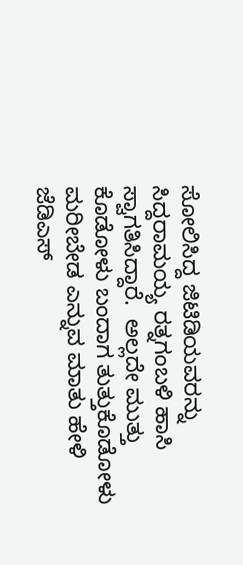ಸೋಲಿಸಿದ್ದ ಜಿಟಿಡಿಯವರನ್ನು ಸಿದ್ದರಾಮಯ್ಯ ರತ್ನಗಂಬಳಿ ಹಾಸಿ ಸ್ವಾಗತಿಸಿದ್ದಾರೆ.  ಅಲ್ಲದೇ ಮುತ್ತು ಕೊಡೋಳು ಬಂದಾಗ ತುತ್ತುಕೊಡೋಳು ಮರೀಬೇಡ ಎನ್ನುವ ಮಾತು ಹೇಳಿ ಜೆಡಿಎಸ್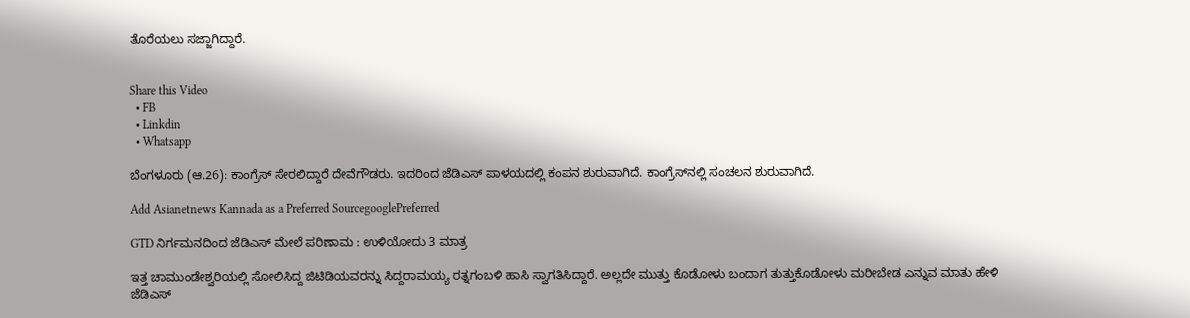ತೊರೆಯಲು ಸಜ್ಜಾಗಿದ್ದಾರೆ.


Share this Video
  • FB
  • Linkdin
  • Whatsapp

ಬೆಂಗಳೂರು (ಆ.26): ಕಾಂಗ್ರೆಸ್ ಸೇರಲಿದ್ದಾರೆ ದೇವೆಗೌಡರು. ಇದರಿಂದ ಜೆಡಿಎಸ್ ಪಾಳಯದಲ್ಲಿ ಕಂಪನ ಶುರುವಾಗಿದೆ. ಕಾಂಗ್ರೆಸ್‌ನಲ್ಲಿ ಸಂಚಲನ ಶುರುವಾಗಿದೆ.

Add Asianetnews Kannada as a Preferred SourcegooglePreferred

GTD ನಿರ್ಗಮನದಿಂದ ಜೆಡಿಎಸ್‌ ಮೇಲೆ ಪರಿಣಾಮ : ಉಳಿಯೋದು 3 ಮಾತ್ರ

ಇತ್ತ ಚಾಮುಂಡೇಶ್ವರಿಯಲ್ಲಿ ಸೋಲಿಸಿದ್ದ ಜಿಟಿಡಿಯವರನ್ನು ಸಿದ್ದರಾಮಯ್ಯ ರತ್ನಗಂಬಳಿ ಹಾಸಿ ಸ್ವಾಗತಿಸಿದ್ದಾರೆ. ಅಲ್ಲದೇ ಮುತ್ತು ಕೊಡೋಳು ಬಂದಾಗ ತುತ್ತುಕೊಡೋಳು ಮರೀಬೇಡ ಎನ್ನುವ ಮಾತು ಹೇಳಿ ಜೆಡಿಎಸ್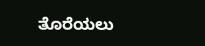ತೊರೆಯಲು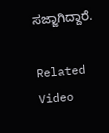ಸಜ್ಜಾಗಿದ್ದಾರೆ.

Related Video